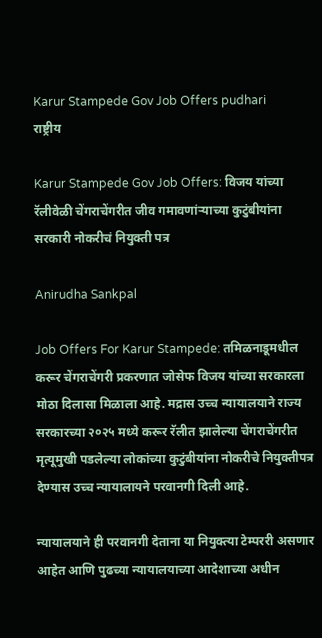Karur Stampede Gov Job Offers pudhari
राष्ट्रीय

Karur Stampede Gov Job Offers: विजय यांच्या रॅलीवेळी चेंगराचेंगरीत जीव गमावणांऱ्याच्या कुटुंबीयांना सरकारी नोकरीचं नियुक्ती पत्र

Anirudha Sankpal

Job Offers For Karur Stampede: तमिळनाडूमधील करूर चेंगराचेंगरी प्रकरणात जोसेफ विजय यांच्या सरकारला मोठा दिलासा मिळाला आहे. मद्रास उच्च न्यायालयाने राज्य सरकारच्या २०२५ मध्ये करूर रॅलीत झालेल्या चेंगराचेंगरीत मृत्यूमुखी पडलेल्या लोकांच्या कुटुंबीयांना नोकरीचे नियुक्तीपत्र देण्यास उच्च न्यायालायने परवानगी दिली आहे.

न्यायालयाने ही परवानगी देताना या नियुक्त्या टेम्पररी असणार आहेत आणि पुढच्या न्यायालयाच्या आदेशाच्या अधीन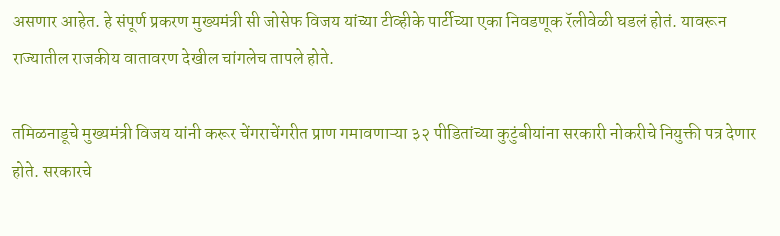असणार आहेत. हे संपूर्ण प्रकरण मुख्यमंत्री सी जोसेफ विजय यांच्या टीव्हीके पार्टीच्या एका निवडणूक रॅलीवेळी घडलं होतं. यावरून राज्यातील राजकीय वातावरण देखील चांगलेच तापले होते.

तमिळनाडूचे मुख्यमंत्री विजय यांनी करूर चेंगराचेंगरीत प्राण गमावणाऱ्या ३२ पीडितांच्या कुटुंबीयांना सरकारी नोकरीचे नियुक्ती पत्र देणार होते. सरकारचे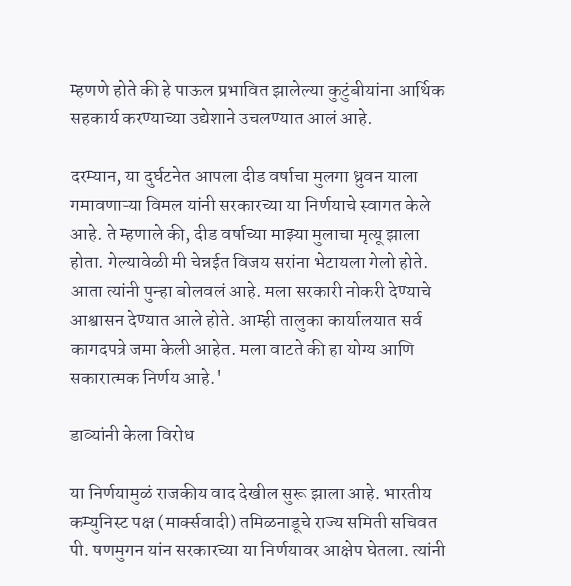म्हणणे होते की हे पाऊल प्रभावित झालेल्या कुटुंबीयांना आर्थिक सहकार्य करण्याच्या उद्येशाने उचलण्यात आलं आहे.

दरम्यान, या दुर्घटनेत आपला दीड वर्षाचा मुलगा ध्रुवन याला गमावणाऱ्या विमल यांनी सरकारच्या या निर्णयाचे स्वागत केले आहे. ते म्हणाले की, दीड वर्षाच्या माझ्या मुलाचा मृत्यू झाला होता. गेल्यावेळी मी चेन्नईत विजय सरांना भेटायला गेलो होते. आता त्यांनी पुन्हा बोलवलं आहे. मला सरकारी नोकरी देण्याचे आश्वासन देण्यात आले होते. आम्ही तालुका कार्यालयात सर्व कागदपत्रे जमा केली आहेत. मला वाटते की हा योग्य आणि सकारात्मक निर्णय आहे.'

डाव्यांनी केला विरोध

या निर्णयामुळं राजकीय वाद देखील सुरू झाला आहे. भारतीय कम्युनिस्ट पक्ष (मार्क्सवादी) तमिळनाडूचे राज्य समिती सचिवत पी. षणमुगन यांन सरकारच्या या निर्णयावर आक्षेप घेतला. त्यांनी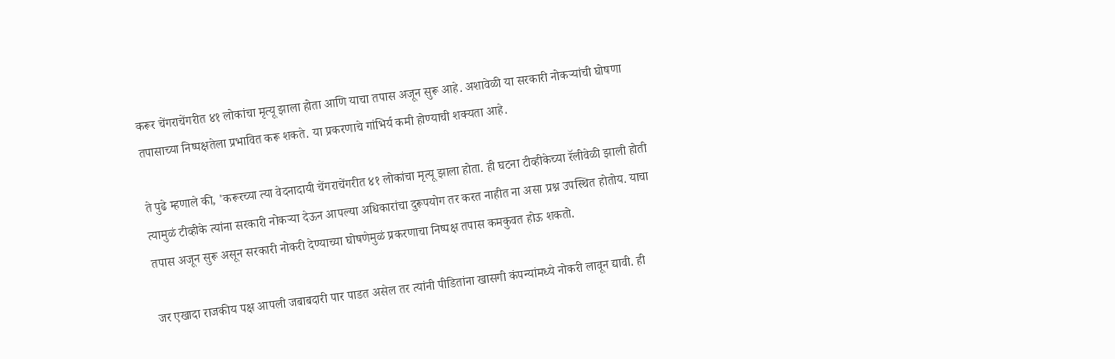करूर चेंगराचेंगरीत ४१ लोकांचा मृत्यू झाला होता आणि याचा तपास अजून सुरू आहे. अशावेळी या सरकारी नोकऱ्यांची घोषणा तपासाच्या निष्पक्षतेला प्रभावित करू शकते. या प्रकरणाचे गांभिर्य कमी होण्याची शक्यता आहे.

ते पुढे म्हणाले की, 'करूरच्या त्या वेदनादायी चेंगराचेंगरीत ४१ लोकांचा मृत्यू झाला होता. ही घटना टीव्हीकेच्या रॅलीवेळी झाली होती त्यामुळं टीव्हीके त्यांना सरकारी नोकऱ्या देऊन आपल्या अधिकारांचा दुरूपयोग तर करत नाहीत ना असा प्रश्न उपस्थित होतोय. याचा तपास अजून सुरू असून सरकारी नोकरी देण्याच्या घोषणेमुळं प्रकरणाचा निष्पक्ष तपास कमकुवत होऊ शकतो.

जर एखादा राजकीय पक्ष आपली जबाबदारी पार पाडत असेल तर त्यांनी पीडितांना खासगी कंपन्यांमध्ये नोकरी लावून द्यावी. ही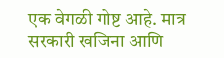एक वेगळी गोष्ट आहे. मात्र सरकारी खजिना आणि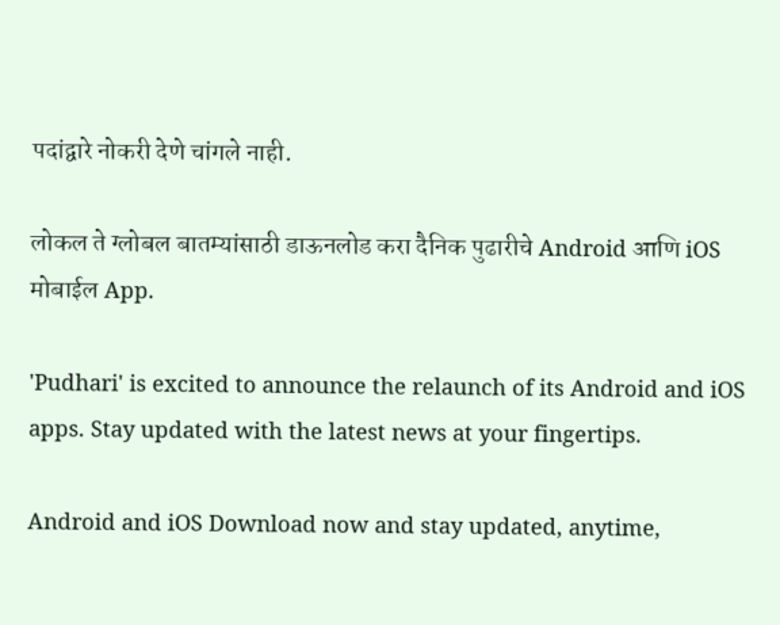पदांद्वारे नोकरी देणे चांगले नाही.

लोकल ते ग्लोबल बातम्यांसाठी डाऊनलोड करा दैनिक पुढारीचे Android आणि iOS मोबाईल App.

'Pudhari' is excited to announce the relaunch of its Android and iOS apps. Stay updated with the latest news at your fingertips.

Android and iOS Download now and stay updated, anytime,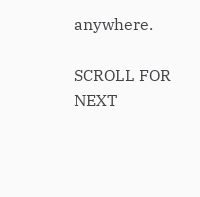anywhere.

SCROLL FOR NEXT